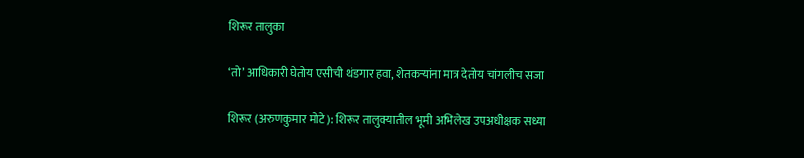शिरूर तालुका

‘तो’ आधिकारी घेतोय एसीची थंडगार हवा, शेतकऱ्यांना मात्र देतोय चांगलीच सजा

शिरूर (अरुणकुमार मोटे): शिरूर तालुक्यातील भूमी अभिलेख उपअधीक्षक सध्या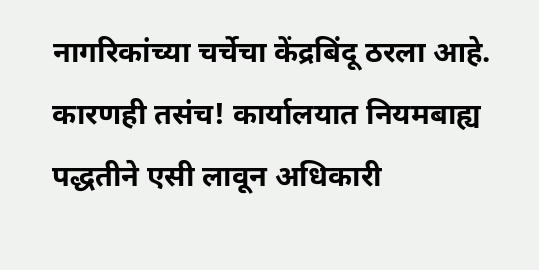नागरिकांच्या चर्चेचा केंद्रबिंदू ठरला आहे. कारणही तसंच! कार्यालयात नियमबाह्य पद्धतीने एसी लावून अधिकारी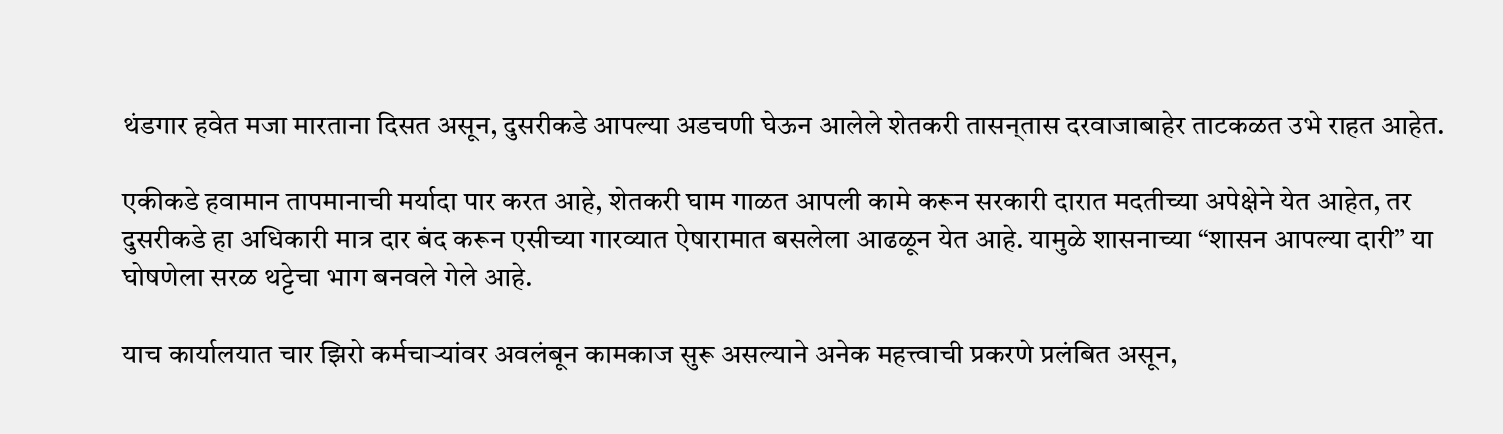थंडगार हवेत मजा मारताना दिसत असून, दुसरीकडे आपल्या अडचणी घेऊन आलेले शेतकरी तासन्‌तास दरवाजाबाहेर ताटकळत उभे राहत आहेत.

एकीकडे हवामान तापमानाची मर्यादा पार करत आहे, शेतकरी घाम गाळत आपली कामे करून सरकारी दारात मदतीच्या अपेक्षेने येत आहेत, तर दुसरीकडे हा अधिकारी मात्र दार बंद करून एसीच्या गारव्यात ऐषारामात बसलेला आढळून येत आहे. यामुळे शासनाच्या “शासन आपल्या दारी” या घोषणेला सरळ थट्टेचा भाग बनवले गेले आहे.

याच कार्यालयात चार झिरो कर्मचाऱ्यांवर अवलंबून कामकाज सुरू असल्याने अनेक महत्त्वाची प्रकरणे प्रलंबित असून,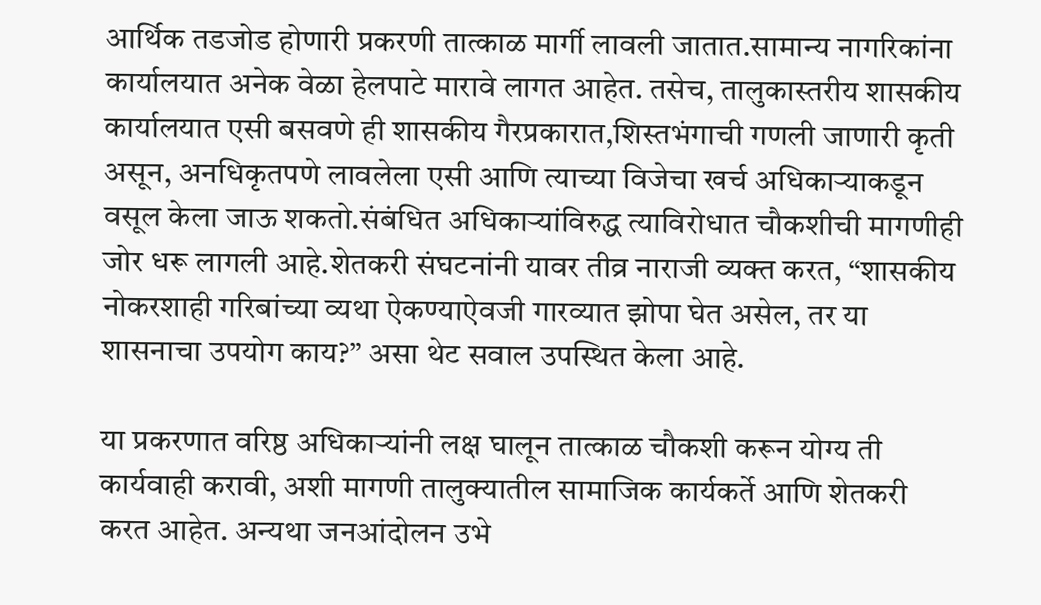आर्थिक तडजोड होणारी प्रकरणी तात्काळ मार्गी लावली जातात.सामान्य नागरिकांना कार्यालयात अनेक वेळा हेलपाटे मारावे लागत आहेत. तसेच, तालुकास्तरीय शासकीय कार्यालयात एसी बसवणे ही शासकीय गैरप्रकारात,शिस्तभंगाची गणली जाणारी कृती असून, अनधिकृतपणे लावलेला एसी आणि त्याच्या विजेचा खर्च अधिकाऱ्याकडून वसूल केला जाऊ शकतो.संबंधित अधिकाऱ्यांविरुद्ध त्याविरोधात चौकशीची मागणीही जोर धरू लागली आहे.शेतकरी संघटनांनी यावर तीव्र नाराजी व्यक्त करत, “शासकीय नोकरशाही गरिबांच्या व्यथा ऐकण्याऐवजी गारव्यात झोपा घेत असेल, तर या शासनाचा उपयोग काय?” असा थेट सवाल उपस्थित केला आहे.

या प्रकरणात वरिष्ठ अधिकाऱ्यांनी लक्ष घालून तात्काळ चौकशी करून योग्य ती कार्यवाही करावी, अशी मागणी तालुक्यातील सामाजिक कार्यकर्ते आणि शेतकरी करत आहेत. अन्यथा जनआंदोलन उभे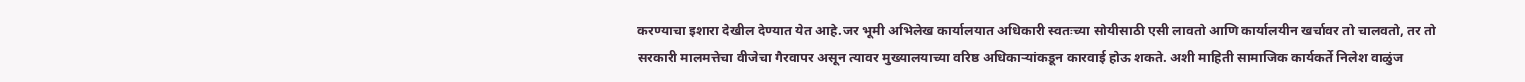करण्याचा इशारा देखील देण्यात येत आहे.जर भूमी अभिलेख कार्यालयात अधिकारी स्वतःच्या सोयीसाठी एसी लावतो आणि कार्यालयीन खर्चावर तो चालवतो, तर तो सरकारी मालमत्तेचा वीजेचा गैरवापर असून त्यावर मुख्यालयाच्या वरिष्ठ अधिकाऱ्यांकडून कारवाई होऊ शकते. अशी माहिती सामाजिक कार्यकर्ते निलेश वाळुंज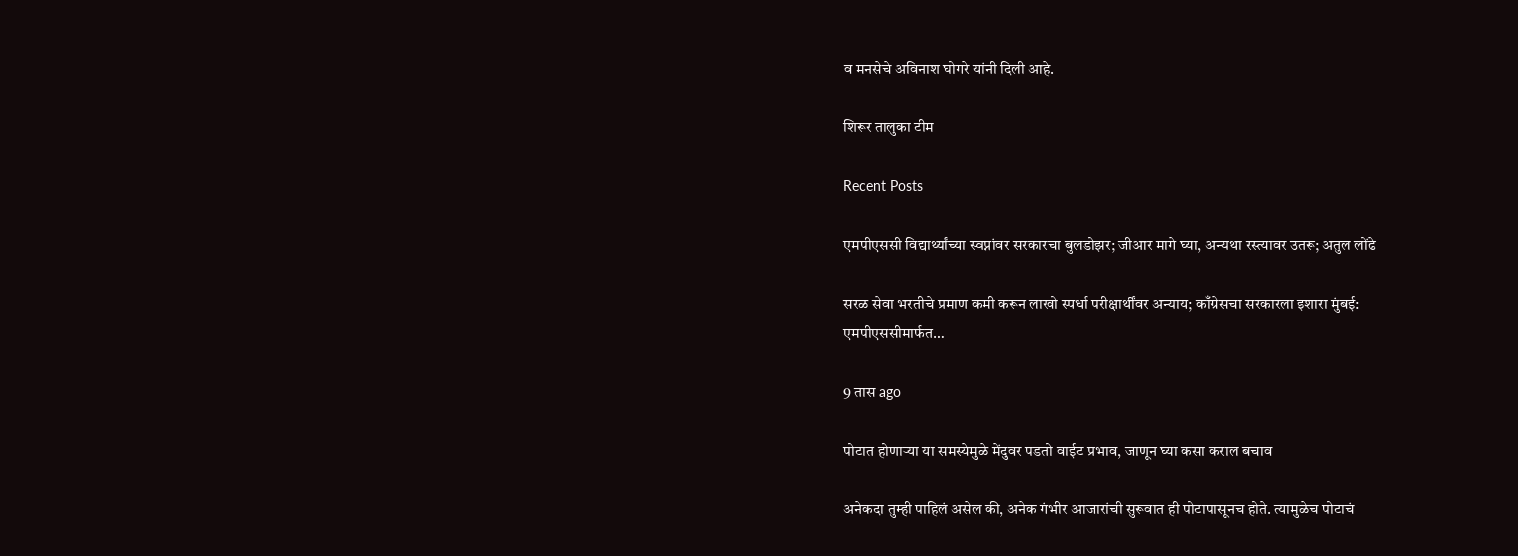व मनसेचे अविनाश घोगरे यांनी दिली आहे.

शिरूर तालुका टीम

Recent Posts

एमपीएससी विद्यार्थ्यांच्या स्वप्नांवर सरकारचा बुलडोझर; जीआर मागे घ्या, अन्यथा रस्त्यावर उतरू; अतुल लोंढे

सरळ सेवा भरतीचे प्रमाण कमी करून लाखो स्पर्धा परीक्षार्थींवर अन्याय; काँग्रेसचा सरकारला इशारा मुंबई: एमपीएससीमार्फत…

9 तास ago

पोटात होणाऱ्या या समस्येमुळे मेंदुवर पडतो वाईट प्रभाव, जाणून घ्या कसा कराल बचाव

अनेकदा तुम्ही पाहिलं असेल की, अनेक गंभीर आजारांची सुरूवात ही पोटापासूनच होते. त्यामुळेच पोटाचं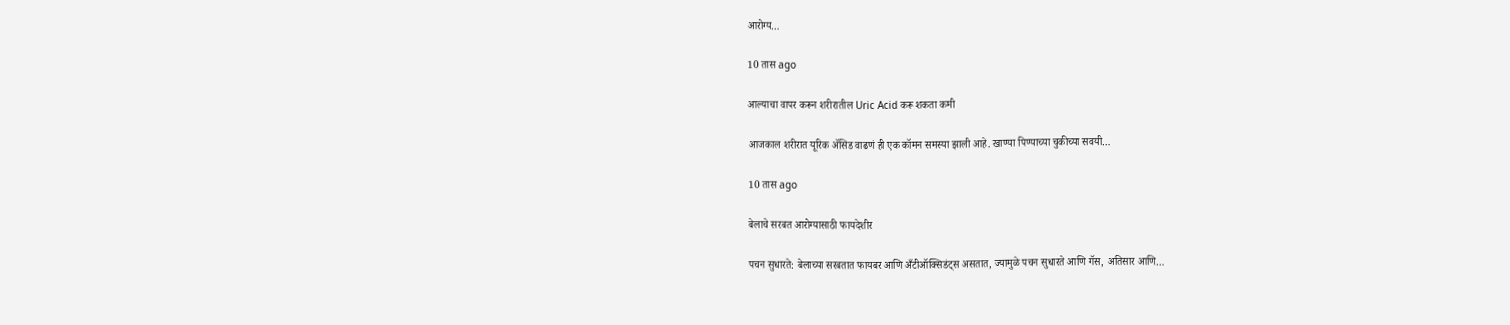आरोग्य…

10 तास ago

आल्याचा वापर करून शरीरातील Uric Acid करू शकता कमी

आजकाल शरीरात यूरिक अ‍ॅसिड वाढणं ही एक कॉमन समस्या झाली आहे. खाण्या पिण्याच्या चुकीच्या सवयी…

10 तास ago

बेलाचे सरबत आरोग्यासाठी फायदेशीर

पचन सुधारते: बेलाच्या सरबतात फायबर आणि अँटीऑक्सिडंट्स असतात, ज्यामुळे पचन सुधारते आणि गॅस, अतिसार आणि…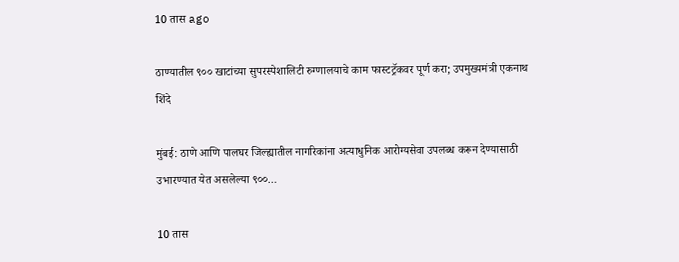10 तास ago

ठाण्यातील ९०० खाटांच्या सुपरस्पेशालिटी रुग्णालयाचे काम फास्टट्रॅकवर पूर्ण करा; उपमुख्यमंत्री एकनाथ शिंदे

मुंबई: ठाणे आणि पालघर जिल्ह्यातील नागरिकांना अत्याधुनिक आरोग्यसेवा उपलब्ध करून देण्यासाठी उभारण्यात येत असलेल्या ९००…

10 तास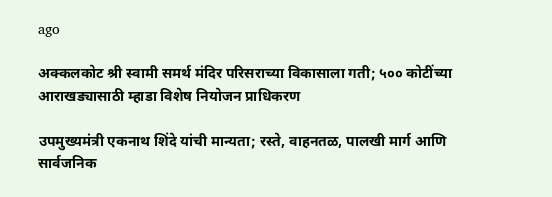ago

अक्कलकोट श्री स्वामी समर्थ मंदिर परिसराच्या विकासाला गती; ५०० कोटींच्या आराखड्यासाठी म्हाडा विशेष नियोजन प्राधिकरण

उपमुख्यमंत्री एकनाथ शिंदे यांची मान्यता; रस्ते, वाहनतळ, पालखी मार्ग आणि सार्वजनिक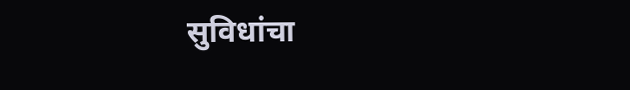सुविधांचा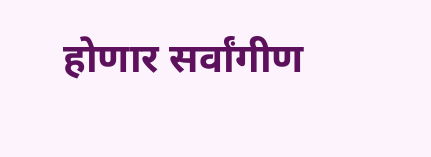होणार सर्वांगीण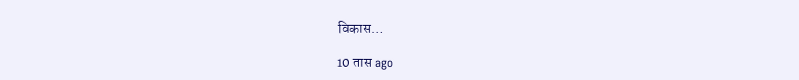विकास…

10 तास ago